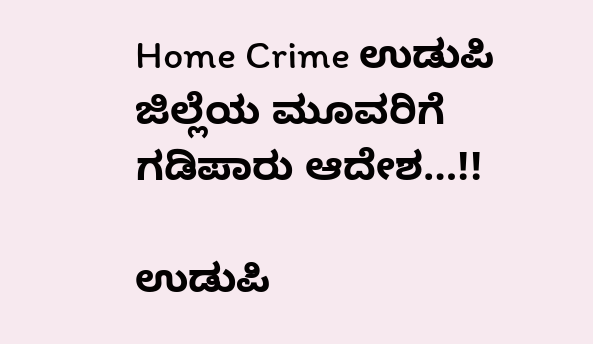Home Crime ಉಡುಪಿ ಜಿಲ್ಲೆಯ ಮೂವರಿಗೆ ಗಡಿಪಾರು ಆದೇಶ…!!

ಉಡುಪಿ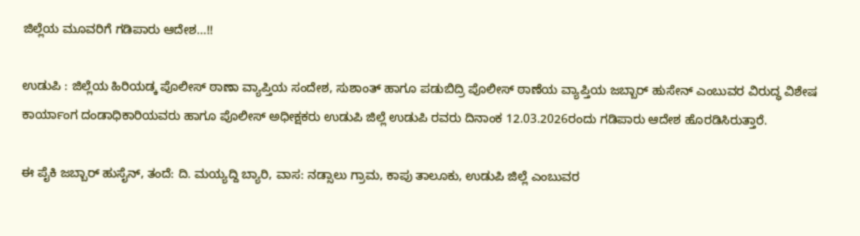ಜಿಲ್ಲೆಯ ಮೂವರಿಗೆ ಗಡಿಪಾರು ಆದೇಶ…!!

ಉಡುಪಿ : ಜಿಲ್ಲೆಯ ಹಿರಿಯಡ್ಕ ಪೊಲೀಸ್ ಠಾಣಾ ವ್ಯಾಪ್ತಿಯ ಸಂದೇಶ, ಸುಶಾಂತ್ ಹಾಗೂ ಪಡುಬಿದ್ರಿ ಪೊಲೀಸ್ ಠಾಣೆಯ ವ್ಯಾಪ್ತಿಯ ಜಬ್ಬಾರ್ ಹುಸೇನ್ ಎಂಬುವರ ವಿರುದ್ಧ ವಿಶೇಷ ಕಾರ್ಯಾಂಗ ದಂಡಾಧಿಕಾರಿಯವರು ಹಾಗೂ ಪೊಲೀಸ್ ಅಧೀಕ್ಷಕರು ಉಡುಪಿ ಜಿಲ್ಲೆ ಉಡುಪಿ ರವರು ದಿನಾಂಕ 12.03.2026ರಂದು ಗಡಿಪಾರು ಆದೇಶ ಹೊರಡಿಸಿರುತ್ತಾರೆ.

ಈ ಪೈಕಿ ಜಬ್ಬಾರ್ ಹುಸೈನ್, ತಂದೆ: ದಿ. ಮಯ್ಯದ್ದಿ ಬ್ಯಾರಿ, ವಾಸ: ನಡ್ಸಾಲು ಗ್ರಾಮ, ಕಾಪು ತಾಲೂಕು, ಉಡುಪಿ ಜಿಲ್ಲೆ ಎಂಬುವರ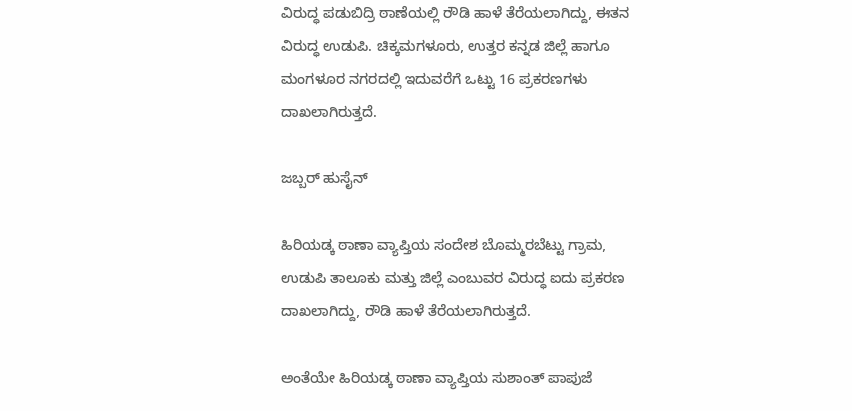ವಿರುದ್ಧ ಪಡುಬಿದ್ರಿ ಠಾಣೆಯಲ್ಲಿ ರೌಡಿ ಹಾಳೆ ತೆರೆಯಲಾಗಿದ್ದು, ಈತನ ವಿರುದ್ಧ ಉಡುಪಿ. ಚಿಕ್ಕಮಗಳೂರು, ಉತ್ತರ ಕನ್ನಡ ಜಿಲ್ಲೆ ಹಾಗೂ ಮಂಗಳೂರ ನಗರದಲ್ಲಿ ಇದುವರೆಗೆ ಒಟ್ಟು 16 ಪ್ರಕರಣಗಳು ದಾಖಲಾಗಿರುತ್ತದೆ.

ಜಬ್ಬರ್ ಹುಸೈನ್

ಹಿರಿಯಡ್ಕ ಠಾಣಾ ವ್ಯಾಪ್ತಿಯ ಸಂದೇಶ ಬೊಮ್ಮರಬೆಟ್ಟು ಗ್ರಾಮ, ಉಡುಪಿ ತಾಲೂಕು ಮತ್ತು ಜಿಲ್ಲೆ ಎಂಬುವರ ವಿರುದ್ಧ ಐದು ಪ್ರಕರಣ ದಾಖಲಾಗಿದ್ದು, ರೌಡಿ ಹಾಳೆ ತೆರೆಯಲಾಗಿರುತ್ತದೆ.

ಅಂತೆಯೇ ಹಿರಿಯಡ್ಕ ಠಾಣಾ ವ್ಯಾಪ್ತಿಯ ಸುಶಾಂತ್ ಪಾಪುಜೆ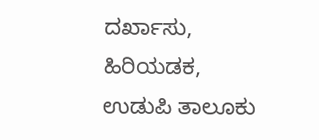ದರ್ಖಾಸು, ಹಿರಿಯಡಕ, ಉಡುಪಿ ತಾಲೂಕು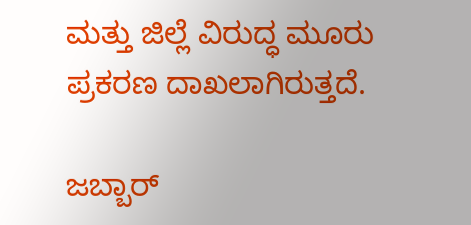ಮತ್ತು ಜಿಲ್ಲೆ ವಿರುದ್ಧ ಮೂರು ಪ್ರಕರಣ ದಾಖಲಾಗಿರುತ್ತದೆ.

ಜಬ್ಬಾರ್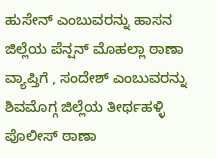ಹುಸೇನ್ ಎಂಬುವರನ್ನು ಹಾಸನ ಜಿಲ್ಲೆಯ ಪೆನ್ಷನ್ ಮೊಹಲ್ಲಾ ಠಾಣಾ ವ್ಯಾಪ್ತಿಗೆ , ಸಂದೇಶ್ ಎಂಬುವರನ್ನು ಶಿವಮೊಗ್ಗ ಜಿಲ್ಲೆಯ ತೀರ್ಥಹಳ್ಳಿ ಪೊಲೀಸ್ ಠಾಣಾ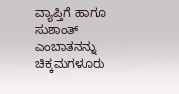ವ್ಯಾಪ್ತಿಗೆ ಹಾಗೂ ಸುಶಾಂತ್ ಎಂಬಾತನನ್ನು ಚಿಕ್ಕಮಗಳೂರು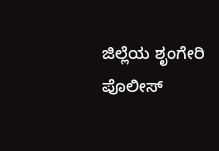ಜಿಲ್ಲೆಯ ಶೃಂಗೇರಿ ಪೊಲೀಸ್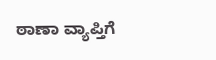ಠಾಣಾ ವ್ಯಾಪ್ತಿಗೆ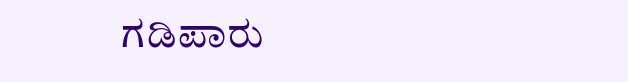ಗಡಿಪಾರು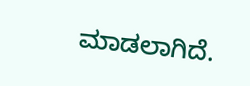ಮಾಡಲಾಗಿದೆ.